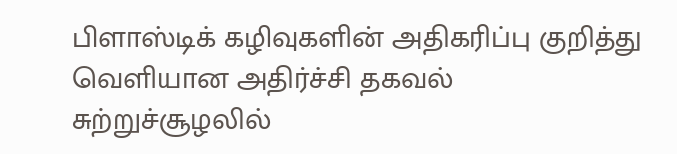பிளாஸ்டிக் கழிவுகளின் அதிகரிப்பு குறித்து வெளியான அதிர்ச்சி தகவல்
சுற்றுச்சூழலில்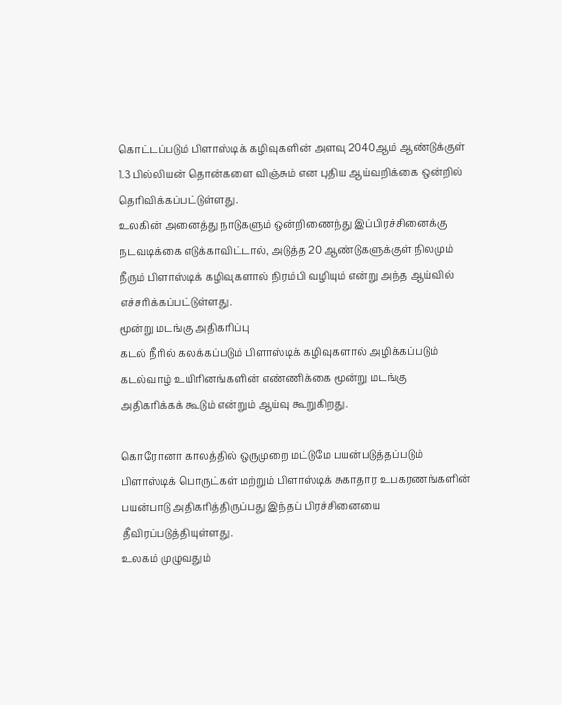கொட்டப்படும் பிளாஸ்டிக் கழிவுகளின் அளவு 2040ஆம் ஆண்டுக்குள் 1.3 பில்லியன் தொன்களை விஞ்சும் என புதிய ஆய்வறிக்கை ஒன்றில் தெரிவிக்கப்பட்டுள்ளது.
உலகின் அனைத்து நாடுகளும் ஒன்றிணைந்து இப்பிரச்சினைக்கு நடவடிக்கை எடுக்காவிட்டால், அடுத்த 20 ஆண்டுகளுக்குள் நிலமும் நீரும் பிளாஸ்டிக் கழிவுகளால் நிரம்பி வழியும் என்று அந்த ஆய்வில் எச்சரிக்கப்பட்டுள்ளது.
மூன்று மடங்கு அதிகரிப்பு
கடல் நீரில் கலக்கப்படும் பிளாஸ்டிக் கழிவுகளால் அழிக்கப்படும் கடல்வாழ் உயிரினங்களின் எண்ணிக்கை மூன்று மடங்கு அதிகரிக்கக் கூடும் என்றும் ஆய்வு கூறுகிறது.

கொரோனா காலத்தில் ஒருமுறை மட்டுமே பயன்படுத்தப்படும் பிளாஸ்டிக் பொருட்கள் மற்றும் பிளாஸ்டிக் சுகாதார உபகரணங்களின் பயன்பாடு அதிகரித்திருப்பது இந்தப் பிரச்சினையை தீவிரப்படுத்தியுள்ளது.
உலகம் முழுவதும்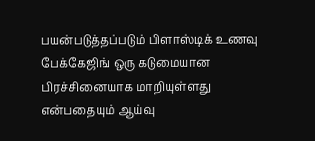பயன்படுத்தப்படும் பிளாஸ்டிக் உணவு பேக்கேஜிங் ஒரு கடுமையான பிரச்சினையாக மாறியுள்ளது என்பதையும் ஆய்வு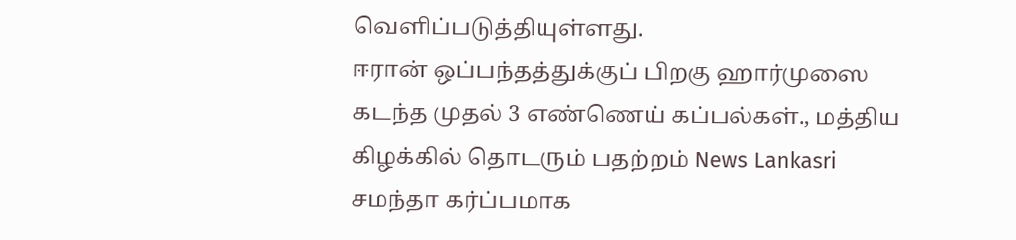வெளிப்படுத்தியுள்ளது.
ஈரான் ஒப்பந்தத்துக்குப் பிறகு ஹார்முஸை கடந்த முதல் 3 எண்ணெய் கப்பல்கள்., மத்திய கிழக்கில் தொடரும் பதற்றம் News Lankasri
சமந்தா கர்ப்பமாக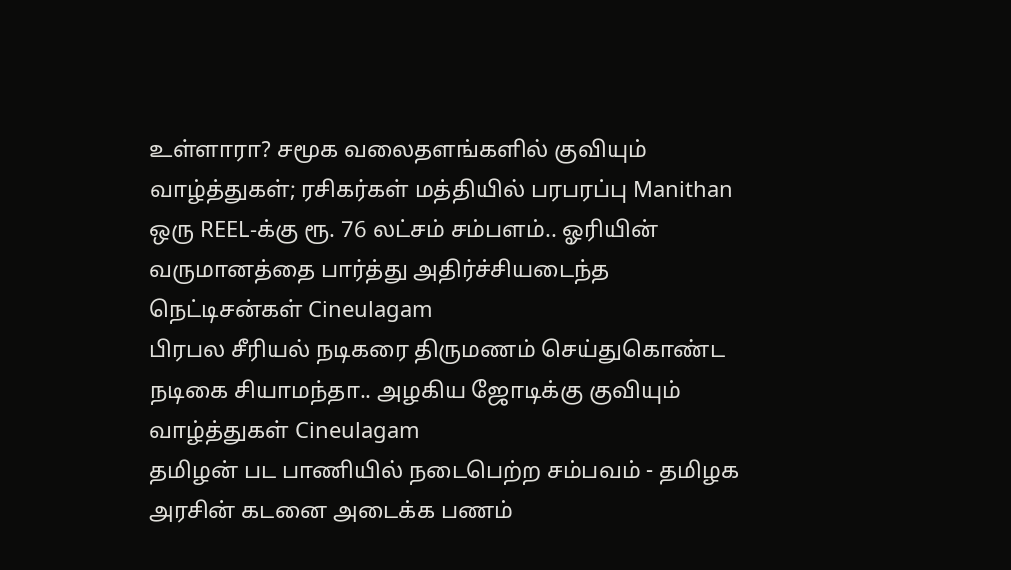உள்ளாரா? சமூக வலைதளங்களில் குவியும் வாழ்த்துகள்; ரசிகர்கள் மத்தியில் பரபரப்பு Manithan
ஒரு REEL-க்கு ரூ. 76 லட்சம் சம்பளம்.. ஓரியின் வருமானத்தை பார்த்து அதிர்ச்சியடைந்த நெட்டிசன்கள் Cineulagam
பிரபல சீரியல் நடிகரை திருமணம் செய்துகொண்ட நடிகை சியாமந்தா.. அழகிய ஜோடிக்கு குவியும் வாழ்த்துகள் Cineulagam
தமிழன் பட பாணியில் நடைபெற்ற சம்பவம் - தமிழக அரசின் கடனை அடைக்க பணம்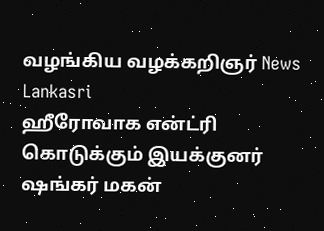வழங்கிய வழக்கறிஞர் News Lankasri
ஹீரோவாக என்ட்ரி கொடுக்கும் இயக்குனர் ஷங்கர் மகன்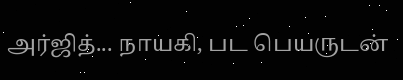அர்ஜித்... நாயகி, பட பெயருடன்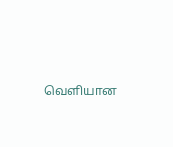வெளியான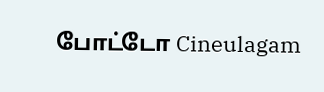போட்டோ Cineulagam